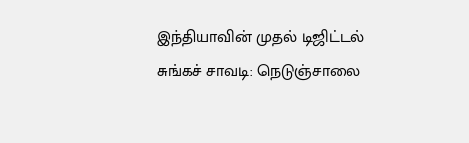இந்தியாவின் முதல் டிஜிட்டல் சுங்கச் சாவடி: நெடுஞ்சாலை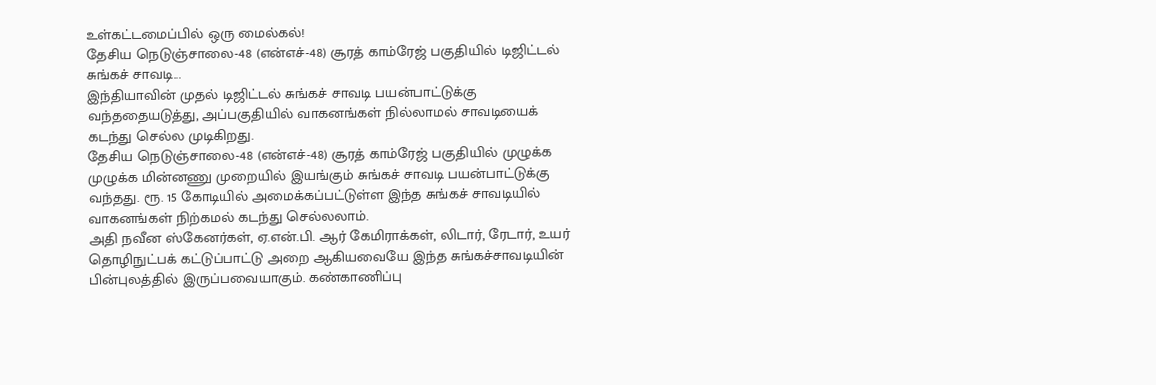உள்கட்டமைப்பில் ஒரு மைல்கல்!
தேசிய நெடுஞ்சாலை-48 (என்எச்-48) சூரத் காம்ரேஜ் பகுதியில் டிஜிட்டல் சுங்கச் சாவடி...
இந்தியாவின் முதல் டிஜிட்டல் சுங்கச் சாவடி பயன்பாட்டுக்கு வந்ததையடுத்து, அப்பகுதியில் வாகனங்கள் நில்லாமல் சாவடியைக் கடந்து செல்ல முடிகிறது.
தேசிய நெடுஞ்சாலை-48 (என்எச்-48) சூரத் காம்ரேஜ் பகுதியில் முழுக்க முழுக்க மின்னணு முறையில் இயங்கும் சுங்கச் சாவடி பயன்பாட்டுக்கு வந்தது. ரூ. 15 கோடியில் அமைக்கப்பட்டுள்ள இந்த சுங்கச் சாவடியில் வாகனங்கள் நிற்கமல் கடந்து செல்லலாம்.
அதி நவீன ஸ்கேனர்கள், ஏ.என்.பி. ஆர் கேமிராக்கள், லிடார், ரேடார், உயர் தொழிநுட்பக் கட்டுப்பாட்டு அறை ஆகியவையே இந்த சுங்கச்சாவடியின் பின்புலத்தில் இருப்பவையாகும். கண்காணிப்பு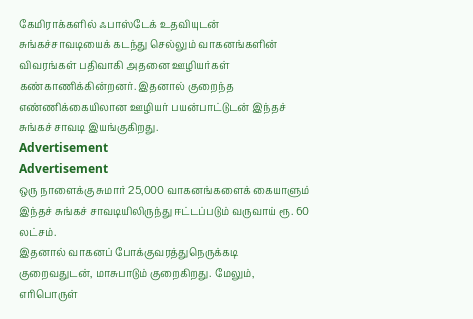கேமிராக்களில் ஃபாஸ்டேக் உதவியுடன் சுங்கச்சாவடியைக் கடந்து செல்லும் வாகனங்களின் விவரங்கள் பதிவாகி அதனை ஊழியர்கள் கண்காணிக்கின்றனர். இதனால் குறைந்த எண்ணிக்கையிலான ஊழியர் பயன்பாட்டுடன் இந்தச் சுங்கச் சாவடி இயங்குகிறது.
Advertisement
Advertisement
ஒரு நாளைக்கு சுமார் 25,000 வாகனங்களைக் கையாளும் இந்தச் சுங்கச் சாவடியிலிருந்து ஈட்டப்படும் வருவாய் ரூ. 60 லட்சம்.
இதனால் வாகனப் போக்குவரத்துநெருக்கடி குறைவதுடன், மாசுபாடும் குறைகிறது. மேலும், எரிபொருள்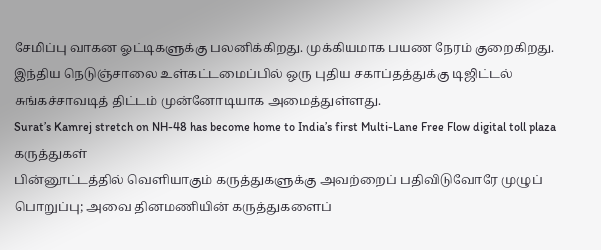சேமிப்பு வாகன ஓட்டிகளுக்கு பலனிக்கிறது. முக்கியமாக பயண நேரம் குறைகிறது. இந்திய நெடுஞ்சாலை உள்கட்டமைப்பில் ஒரு புதிய சகாப்தத்துக்கு டிஜிட்டல் சுங்கச்சாவடித் திட்டம் முன்னோடியாக அமைத்துள்ளது.
Surat’s Kamrej stretch on NH-48 has become home to India’s first Multi-Lane Free Flow digital toll plaza
கருத்துகள்
பின்னூட்டத்தில் வெளியாகும் கருத்துகளுக்கு அவற்றைப் பதிவிடுவோரே முழுப் பொறுப்பு; அவை தினமணியின் கருத்துகளைப்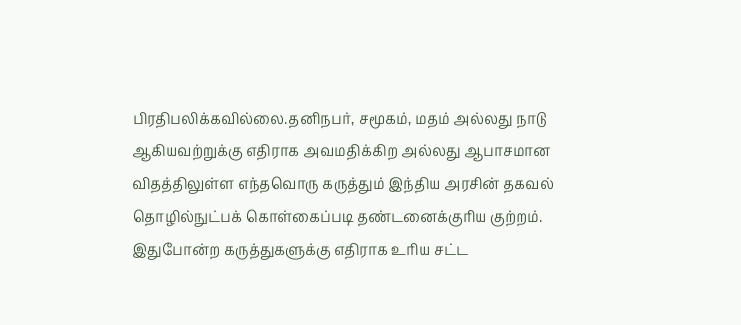பிரதிபலிக்கவில்லை.தனிநபர், சமூகம், மதம் அல்லது நாடு ஆகியவற்றுக்கு எதிராக அவமதிக்கிற அல்லது ஆபாசமான விதத்திலுள்ள எந்தவொரு கருத்தும் இந்திய அரசின் தகவல் தொழில்நுட்பக் கொள்கைப்படி தண்டனைக்குரிய குற்றம். இதுபோன்ற கருத்துகளுக்கு எதிராக உரிய சட்ட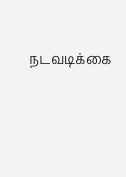நடவடிக்கை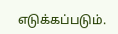எடுக்கப்படும்.